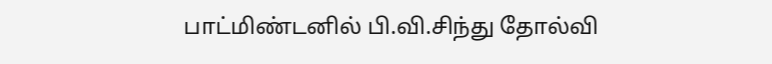பாட்மிண்டனில் பி.வி.சிந்து தோல்வி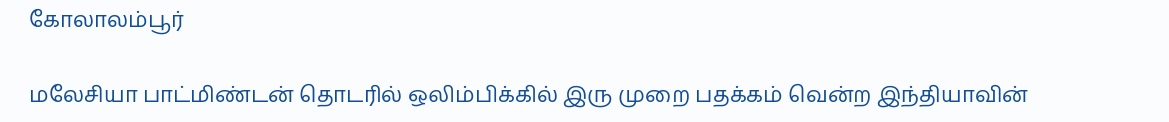கோலாலம்பூர்

மலேசியா பாட்மிண்டன் தொடரில் ஒலிம்பிக்கில் இரு முறை பதக்கம் வென்ற இந்தியாவின்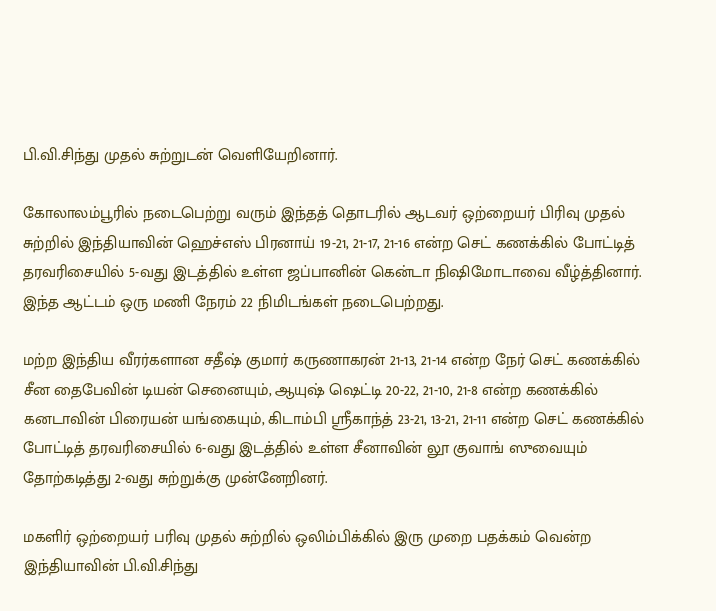பி.வி.சிந்து முதல் சுற்றுடன் வெளியேறினார்.

கோலாலம்பூரில் நடைபெற்று வரும் இந்தத் தொடரில் ஆடவர் ஒற்றையர் பிரிவு முதல் சுற்றில் இந்தியாவின் ஹெச்எஸ் பிரனாய் 19-21, 21-17, 21-16 என்ற செட் கணக்கில் போட்டித் தரவரிசையில் 5-வது இடத்தில் உள்ள ஜப்பானின் கென்டா நிஷிமோடாவை வீழ்த்தினார். இந்த ஆட்டம் ஒரு மணி நேரம் 22 நிமிடங்கள் நடைபெற்றது.

மற்ற இந்திய வீரர்களான சதீஷ் குமார் கருணாகரன் 21-13, 21-14 என்ற நேர் செட் கணக்கில் சீன தைபேவின் டியன் செனையும், ஆயுஷ் ஷெட்டி 20-22, 21-10, 21-8 என்ற கணக்கில் கனடாவின் பிரையன் யங்கையும், கிடாம்பி ஸ்ரீகாந்த் 23-21, 13-21, 21-11 என்ற செட் கணக்கில் போட்டித் தரவரிசையில் 6-வது இடத்தில் உள்ள சீனாவின் லூ குவாங் ஸுவையும் தோற்கடித்து 2-வது சுற்றுக்கு முன்னேறினர்.

மகளிர் ஒற்றையர் பரிவு முதல் சுற்றில் ஒலிம்பிக்கில் இரு முறை பதக்கம் வென்ற இந்தியாவின் பி.வி.சிந்து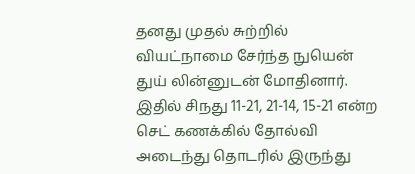தனது முதல் சுற்றில் வியட்நாமை சேர்ந்த நுயென் துய் லின்னுடன் மோதினார். இதில் சிநது 11-21, 21-14, 15-21 என்ற செட் கணக்கில் தோல்வி அடைந்து தொடரில் இருந்து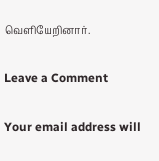வெளியேறினார்.

Leave a Comment

Your email address will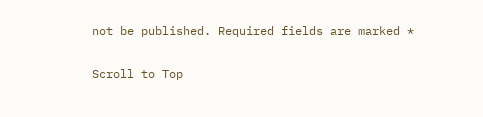not be published. Required fields are marked *

Scroll to Top